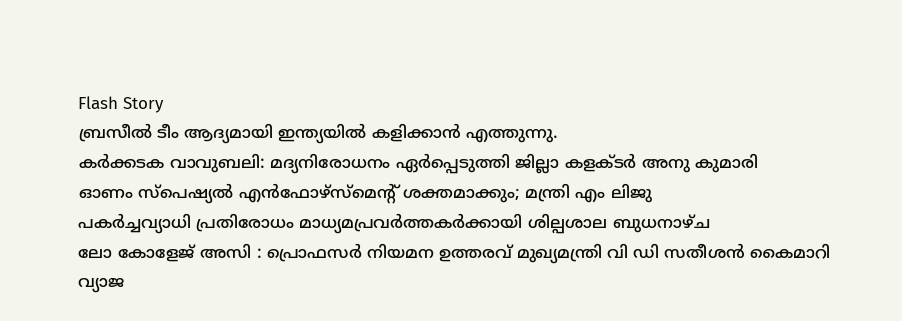Flash Story
ബ്രസീൽ ടീം ആദ്യമായി ഇന്ത്യയിൽ കളിക്കാൻ എത്തുന്നു.
കർക്കടക വാവുബലി: മദ്യനിരോധനം ഏർപ്പെടുത്തി ജില്ലാ കളക്ടർ അനു കുമാരി
ഓണം സ്‌പെഷ്യൽ എൻഫോഴ്സ്മെന്റ് ശക്തമാക്കും; മന്ത്രി എം ലിജു
പകർച്ചവ്യാധി പ്രതിരോധം മാധ്യമപ്രവർത്തകർക്കായി ശില്പശാല ബുധനാഴ്ച
ലോ കോളേജ് അസി : പ്രൊഫസർ നിയമന ഉത്തരവ് മുഖ്യമന്ത്രി വി ഡി സതീശൻ കൈമാറി
വ്യാജ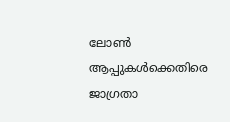ലോണ്‍ ആപ്പുകള്‍ക്കെതിരെ ജാഗ്രതാ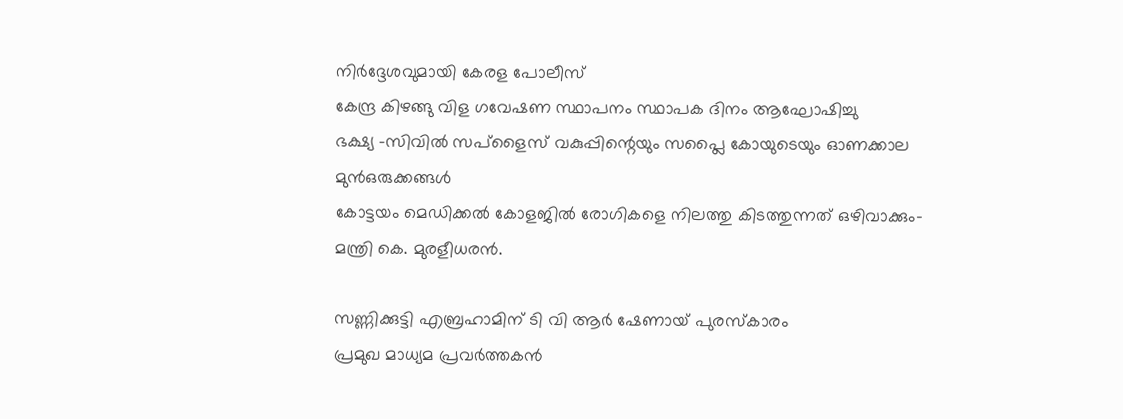നിര്‍ദ്ദേശവുമായി കേരള പോലീസ്
കേന്ദ്ര കിഴങ്ങു വിള ഗവേഷണ സ്ഥാപനം സ്ഥാപക ദിനം ആഘോഷിച്ചു
ഭക്ഷ്യ -സിവില്‍ സപ്ളൈസ് വകുപ്പിന്റെയും സപ്ലൈ കോയുടെയും ഓണക്കാല മുന്‍ഒരുക്കങ്ങള്‍
കോട്ടയം മെഡിക്കല്‍ കോളജിൽ രോഗികളെ നിലത്തു കിടത്തുന്നത് ഒഴിവാക്കും-മന്ത്രി കെ. മുരളീധരന്‍.

സണ്ണിക്കുട്ടി എബ്രഹാമിന് ടി വി ആർ ഷേണായ് പുരസ്കാരം
പ്രമുഖ മാധ്യമ പ്രവർത്തകൻ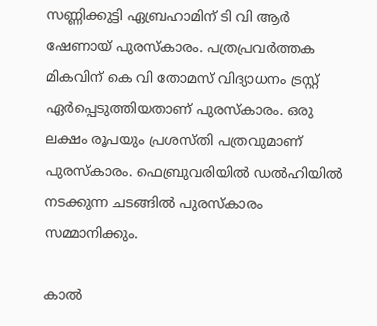സണ്ണിക്കുട്ടി ഏബ്രഹാമിന് ടി വി ആർ ഷേണായ് പുരസ്കാരം. പത്രപ്രവർത്തക മികവിന് കെ വി തോമസ് വിദ്യാധനം ട്രസ്റ്റ് ഏർപ്പെടുത്തിയതാണ് പുരസ്കാരം. ഒരു ലക്ഷം രൂപയും പ്രശസ്തി പത്രവുമാണ് പുരസ്കാരം. ഫെബ്രുവരിയിൽ ഡൽഹിയിൽ നടക്കുന്ന ചടങ്ങിൽ പുരസ്കാരം സമ്മാനിക്കും.

കാൽ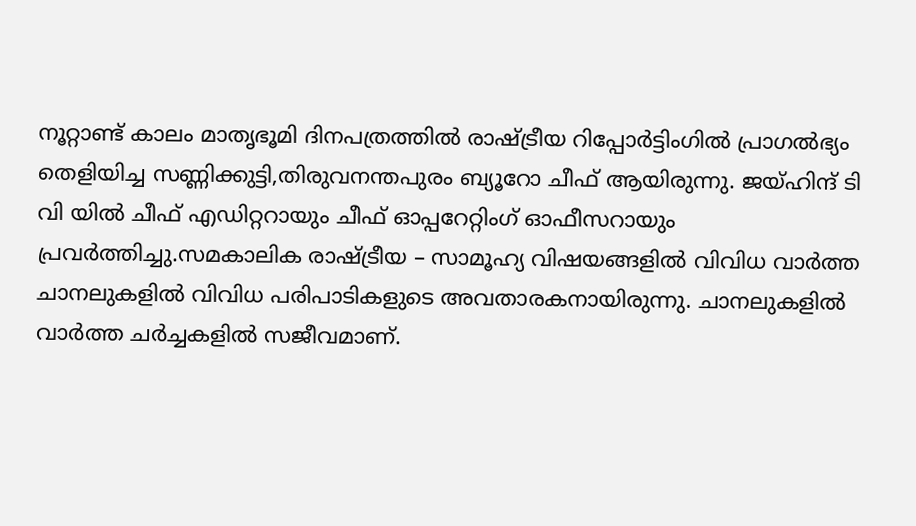നൂറ്റാണ്ട് കാലം മാതൃഭൂമി ദിനപത്രത്തിൽ രാഷ്ട്രീയ റിപ്പോർട്ടിംഗിൽ പ്രാഗൽഭ്യം തെളിയിച്ച സണ്ണിക്കുട്ടി,തിരുവനന്തപുരം ബ്യൂറോ ചീഫ് ആയിരുന്നു. ജയ്ഹിന്ദ് ടി വി യിൽ ചീഫ് എഡിറ്ററായും ചീഫ് ഓപ്പറേറ്റിംഗ് ഓഫീസറായും പ്രവർത്തിച്ചു.സമകാലിക രാഷ്ട്രീയ – സാമൂഹ്യ വിഷയങ്ങളിൽ വിവിധ വാർത്ത ചാനലുകളിൽ വിവിധ പരിപാടികളുടെ അവതാരകനായിരുന്നു. ചാനലുകളിൽ വാർത്ത ചർച്ചകളിൽ സജീവമാണ്.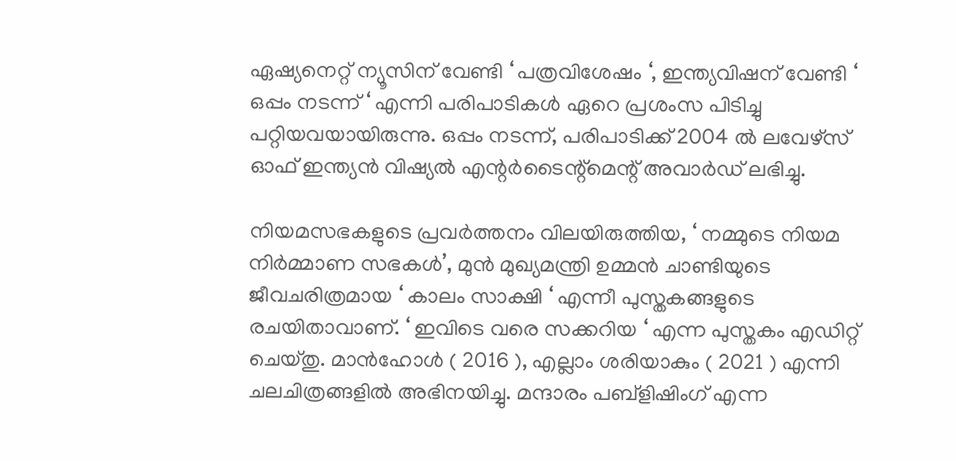ഏഷ്യനെറ്റ് ന്യൂസിന് വേണ്ടി ‘ പത്രവിശേഷം ‘, ഇന്ത്യവിഷന് വേണ്ടി ‘ ഒപ്പം നടന്ന് ‘ എന്നി പരിപാടികൾ ഏറെ പ്രശംസ പിടിച്ചു പറ്റിയവയായിരുന്നു. ഒപ്പം നടന്ന്, പരിപാടിക്ക് 2004 ൽ ലവേഴ്സ് ഓഫ് ഇന്ത്യൻ വിഷ്യൽ എന്റർടൈന്റ്മെന്റ് അവാർഡ് ലഭിച്ചു.

നിയമസഭകളുടെ പ്രവർത്തനം വിലയിരുത്തിയ, ‘ നമ്മുടെ നിയമ നിർമ്മാണ സഭകൾ’, മുൻ മുഖ്യമന്ത്രി ഉമ്മൻ ചാണ്ടിയുടെ ജീവചരിത്രമായ ‘ കാലം സാക്ഷി ‘ എന്നീ പുസ്തകങ്ങളുടെ രചയിതാവാണ്. ‘ ഇവിടെ വരെ സക്കറിയ ‘ എന്ന പുസ്തകം എഡിറ്റ് ചെയ്തു. മാൻഹോൾ ( 2016 ), എല്ലാം ശരിയാകും ( 2021 ) എന്നി ചലചിത്രങ്ങളിൽ അഭിനയിച്ചു. മന്ദാരം പബ്ളിഷിംഗ് എന്ന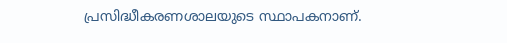പ്രസിദ്ധീകരണശാലയുടെ സ്ഥാപകനാണ്.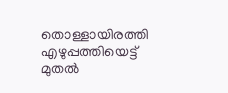തൊള്ളായിരത്തി എഴുപ്പത്തിയെട്ട് മുതൽ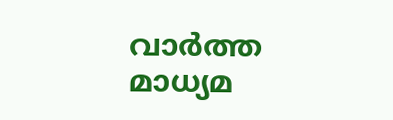വാർത്ത മാധ്യമ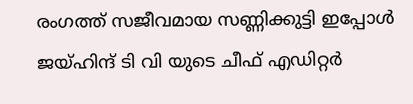രംഗത്ത് സജീവമായ സണ്ണിക്കുട്ടി ഇപ്പോൾ ജയ്ഹിന്ദ് ടി വി യുടെ ചീഫ് എഡിറ്റർ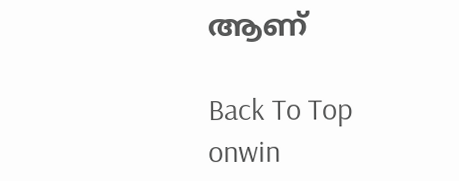ആണ്

Back To Top
onwin